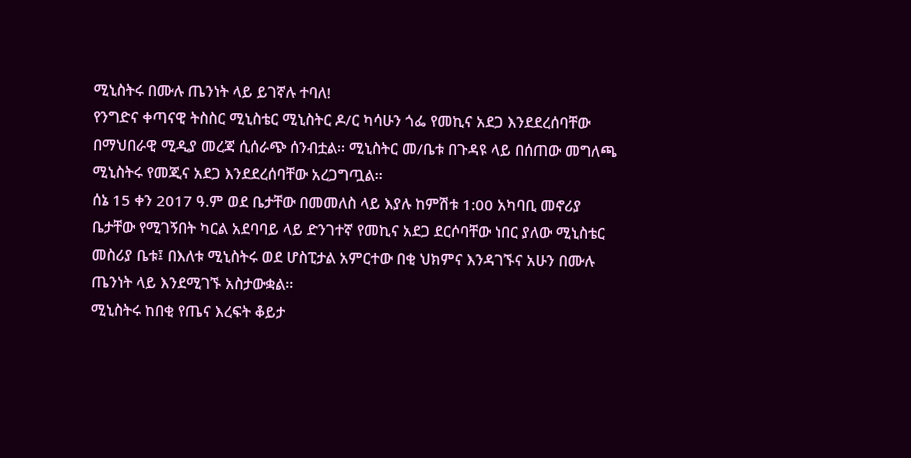ሚኒስትሩ በሙሉ ጤንነት ላይ ይገኛሉ ተባለ!
የንግድና ቀጣናዊ ትስስር ሚኒስቴር ሚኒስትር ዶ/ር ካሳሁን ጎፌ የመኪና አደጋ እንደደረሰባቸው በማህበራዊ ሚዲያ መረጃ ሲሰራጭ ሰንብቷል፡፡ ሚኒስትር መ/ቤቱ በጉዳዩ ላይ በሰጠው መግለጫ ሚኒስትሩ የመጂና አደጋ እንደደረሰባቸው አረጋግጧል፡፡
ሰኔ 15 ቀን 2017 ዓ.ም ወደ ቤታቸው በመመለስ ላይ እያሉ ከምሽቱ 1:00 አካባቢ መኖሪያ ቤታቸው የሚገኝበት ካርል አደባባይ ላይ ድንገተኛ የመኪና አደጋ ደርሶባቸው ነበር ያለው ሚኒስቴር መስሪያ ቤቱ፤ በእለቱ ሚኒስትሩ ወደ ሆስፒታል አምርተው በቂ ህክምና እንዳገኙና አሁን በሙሉ ጤንነት ላይ እንደሚገኙ አስታውቋል፡፡
ሚኒስትሩ ከበቂ የጤና እረፍት ቆይታ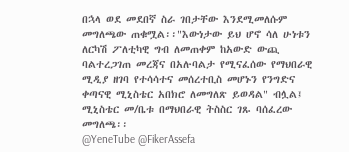በኋላ ወደ መደበኛ ስራ ገበታቸው እንደሚመለሱም መግለጫው ጠቁሟል፡፡"እውነታው ይህ ሆኖ ሳለ ሁነቱን ለርካሽ ፖለቲካዊ ግብ ለመጠቀም ከአውድ ውጪ ባልተረጋገጠ መረጃና በአሉባልታ የሚናፈሰው የማህበራዊ ሚዲያ ዘገባ የተሳሳተና መሰረተቢስ መሆኑን የንግድና ቀጣናዊ ሚኒስቴር አበክሮ ለመግለጽ ይወዳል" ብሏል፤ ሚኒስቴር መ/ቤቱ በማህበራዊ ትስስር ገጹ ባሰፈረው መግለጫ፡፡
@YeneTube @FikerAssefa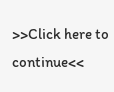>>Click here to continue<<